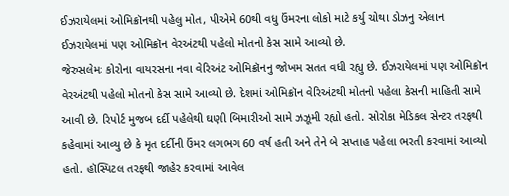ઈઝરાયેલમાં ઓમિક્રૉનથી પહેલુ મોત, પીએમે 60થી વધુ ઉંમરના લોકો માટે કર્યુ ચોથા ડોઝનુ એલાન
ઈઝરાયેલમાં પણ ઓમિક્રૉન વેરઅંટથી પહેલો મોતનો કેસ સામે આવ્યો છે.
જેરુસલેમઃ કોરોના વાયરસના નવા વેરિઅંટ ઓમિક્રૉનનુ જોખમ સતત વધી રહ્યુ છે. ઈઝરાયેલમાં પણ ઓમિક્રૉન વેરઅંટથી પહેલો મોતનો કેસ સામે આવ્યો છે. દેશમાં ઓમિક્રૉન વેરિઅંટથી મોતનો પહેલા કેસની માહિતી સામે આવી છે. રિપોર્ટ મુજબ દર્દી પહેલેથી ઘણી બિમારીઓ સામે ઝઝૂમી રહ્યો હતો. સોરોકા મેડિકલ સેન્ટર તરફથી કહેવામાં આવ્યુ છે કે મૃત દર્દીની ઉંમર લગભગ 60 વર્ષ હતી અને તેને બે સપ્તાહ પહેલા ભરતી કરવામાં આવ્યો હતો. હૉસ્પિટલ તરફથી જાહેર કરવામાં આવેલ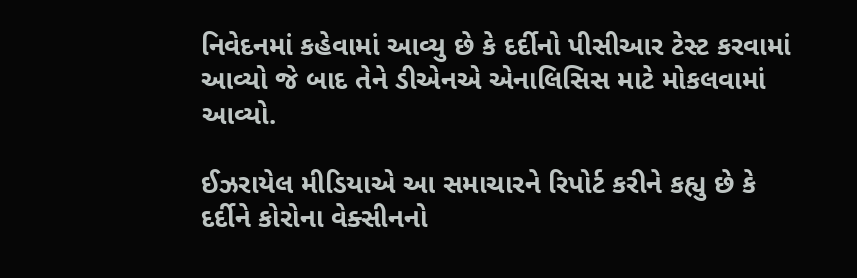નિવેદનમાં કહેવામાં આવ્યુ છે કે દર્દીનો પીસીઆર ટેસ્ટ કરવામાં આવ્યો જે બાદ તેને ડીએનએ એનાલિસિસ માટે મોકલવામાં આવ્યો.

ઈઝરાયેલ મીડિયાએ આ સમાચારને રિપોર્ટ કરીને કહ્યુ છે કે દર્દીને કોરોના વેક્સીનનો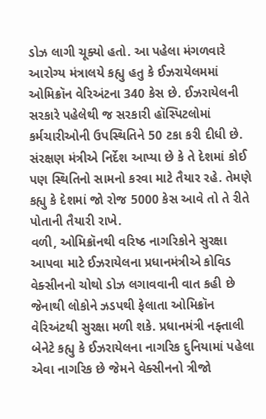ડોઝ લાગી ચૂક્યો હતો. આ પહેલા મંગળવારે આરોગ્ય મંત્રાલયે કહ્યુ હતુ કે ઈઝરાયેલમમાં ઓમિક્રૉન વેરિઅંટના 340 કેસ છે. ઈઝરાયેલની સરકારે પહેલેથી જ સરકારી હૉસ્પિટલોમાં કર્મચારીઓની ઉપસ્થિતિને 50 ટકા કરી દીધી છે. સંરક્ષણ મંત્રીએ નિર્દેશ આપ્યા છે કે તે દેશમાં કોઈ પણ સ્થિતિનો સામનો કરવા માટે તૈયાર રહે. તેમણે કહ્યુ કે દેશમાં જો રોજ 5000 કેસ આવે તો તે રીતે પોતાની તૈયારી રાખે.
વળી, ઓમિક્રૉનથી વરિષ્ઠ નાગરિકોને સુરક્ષા આપવા માટે ઈઝરાયેલના પ્રધાનમંત્રીએ કોવિડ વેક્સીનનો ચોથો ડોઝ લગાવવાની વાત કહી છે જેનાથી લોકોને ઝડપથી ફેલાતા ઓમિક્રૉન વેરિઅંટથી સુરક્ષા મળી શકે. પ્રધાનમંત્રી નફ્તાલી બેનેટે કહ્યુ કે ઈઝરાયેલના નાગરિક દુનિયામાં પહેલા એવા નાગરિક છે જેમને વેક્સીનનો ત્રીજો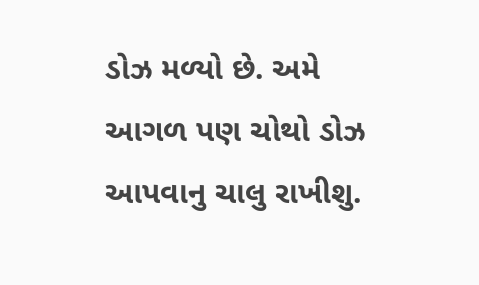ડોઝ મળ્યો છે. અમે આગળ પણ ચોથો ડોઝ આપવાનુ ચાલુ રાખીશુ.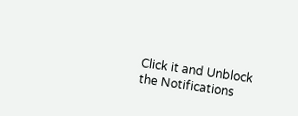Click it and Unblock the Notifications